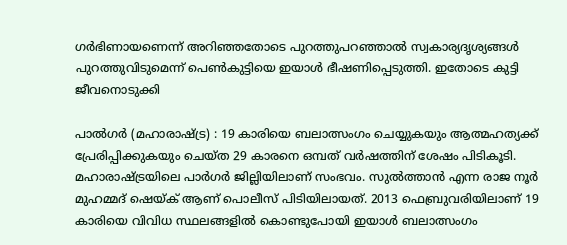ഗര്‍ഭിണായണെന്ന് അറിഞ്ഞതോടെ പുറത്തുപറഞ്ഞാൽ സ്വകാര്യദൃശ്യങ്ങൾ പുറത്തുവിടുമെന്ന് പെൺകുട്ടിയെ ഇയാൾ ഭീഷണിപ്പെടുത്തി. ഇതോടെ കുട്ടി ജീവനൊടുക്കി

പാൽഗര്‍ (മഹാരാഷ്ട്ര) : 19 കാരിയെ ബലാത്സംഗം ചെയ്യുകയും ആത്മഹത്യക്ക് പ്രേരിപ്പിക്കുകയും ചെയ്ത 29 കാരനെ ഒമ്പത് വര്‍ഷത്തിന് ശേഷം പിടികൂടി. മഹാരാഷ്ട്രയിലെ പാര്‍ഗര്‍ ജില്ലിയിലാണ് സംഭവം. സുൽത്താൻ എന്ന രാജ നൂര്‍ മുഹമ്മദ് ഷെയ്ക് ആണ് പൊലീസ് പിടിയിലായത്. 2013 ഫെബ്രുവരിയിലാണ് 19 കാരിയെ വിവിധ സ്ഥലങ്ങളിൽ കൊണ്ടുപോയി ഇയാൾ ബലാത്സംഗം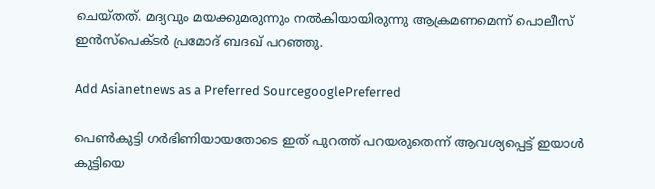ചെയ്തത്. മദ്യവും മയക്കുമരുന്നും നൽകിയായിരുന്നു ആക്രമണമെന്ന് പൊലീസ് ഇൻസ്പെക്ടര്‍ പ്രമോദ് ബദഖ് പറഞ്ഞു.

Add Asianetnews as a Preferred SourcegooglePreferred

പെൺകുട്ടി ഗര്‍ഭിണിയായതോടെ ഇത് പുറത്ത് പറയരുതെന്ന് ആവശ്യപ്പെട്ട് ഇയാൾ കുട്ടിയെ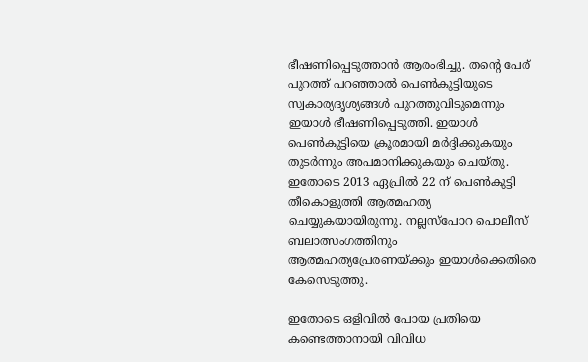ഭീഷണിപ്പെടുത്താൻ ആരംഭിച്ചു. തന്റെ പേര് പുറത്ത് പറഞ്ഞാൽ പെൺകുട്ടിയുടെ സ്വകാര്യദൃശ്യങ്ങൾ പുറത്തുവിടുമെന്നും ഇയാൾ ഭീഷണിപ്പെടുത്തി. ഇയാൾ പെൺകുട്ടിയെ ക്രൂരമായി മര്‍ദ്ദിക്കുകയും തുടര്‍ന്നും അപമാനിക്കുകയും ചെയ്തു. ഇതോടെ 2013 ഏപ്രിൽ 22 ന് പെൺകുട്ടി തീകൊളുത്തി ആത്മഹത്യ ചെയ്യുകയായിരുന്നു. നല്ലസ്പോറ പൊലീസ് ബലാത്സംഗത്തിനും ആത്മഹത്യപ്രേരണയ്ക്കും ഇയാൾക്കെതിരെ കേസെടുത്തു.

ഇതോടെ ഒളിവിൽ പോയ പ്രതിയെ കണ്ടെത്താനായി വിവിധ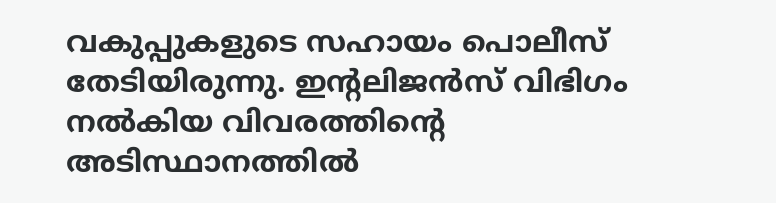വകുപ്പുകളുടെ സഹായം പൊലീസ് തേടിയിരുന്നു. ഇന്റലിജൻസ് വിഭിഗം നൽകിയ വിവരത്തിന്റെ അടിസ്ഥാനത്തിൽ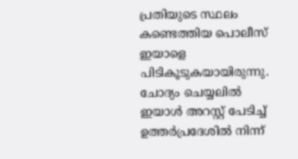പ്രതിയുടെ സ്ഥലം കണ്ടെത്തിയ പൊലീസ് ഇയാളെ പിടികൂടുകയായിരുന്നു. ചോദ്യം ചെയ്യലിൽ ഇയാൾ അറസ്റ്റ് പേടിച്ച് ഉത്തര്‍പ്രദേശിൽ നിന്ന്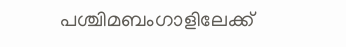പശ്ചിമബംഗാളിലേക്ക്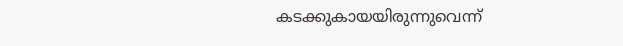കടക്കുകായയിരുന്നുവെന്ന്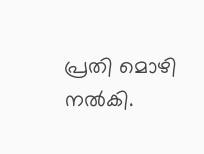പ്രതി മൊഴി നൽകി.